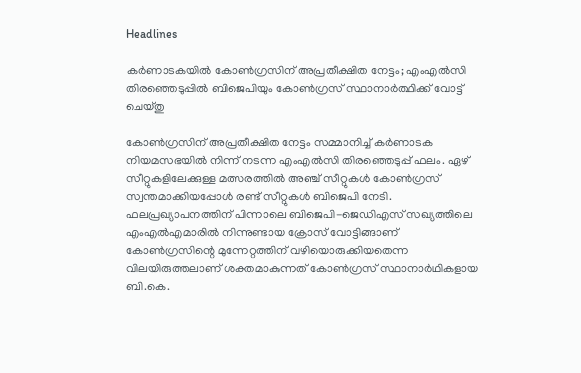Headlines

കർണാടകയിൽ കോൺഗ്രസിന് അപ്രതീക്ഷിത നേട്ടം; എംഎൽസി തിരഞ്ഞെടുപ്പിൽ ബിജെപിയും കോൺഗ്രസ് സ്ഥാനാർത്ഥിക്ക് വോട്ട് ചെയ്തു

കോൺഗ്രസിന് അപ്രതീക്ഷിത നേട്ടം സമ്മാനിച്ച് കർണാടക നിയമസഭയിൽ നിന്ന് നടന്ന എംഎൽസി തിരഞ്ഞെടുപ്പ് ഫലം. ഏഴ് സീറ്റുകളിലേക്കുള്ള മത്സരത്തിൽ അഞ്ച് സീറ്റുകൾ കോൺഗ്രസ് സ്വന്തമാക്കിയപ്പോൾ രണ്ട് സീറ്റുകൾ ബിജെപി നേടി. ഫലപ്രഖ്യാപനത്തിന് പിന്നാലെ ബിജെപി-ജെഡിഎസ് സഖ്യത്തിലെ എംഎൽഎമാരിൽ നിന്നുണ്ടായ ക്രോസ് വോട്ടിങ്ങാണ് കോൺഗ്രസിന്റെ മുന്നേറ്റത്തിന് വഴിയൊരുക്കിയതെന്ന വിലയിരുത്തലാണ് ശക്തമാകുന്നത് കോൺഗ്രസ് സ്ഥാനാർഥികളായ ബി.കെ.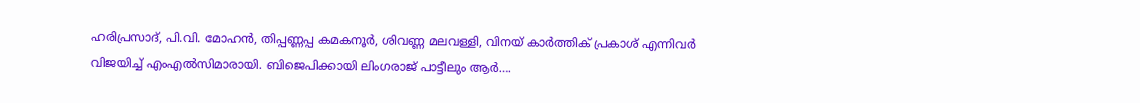ഹരിപ്രസാദ്, പി.വി. മോഹൻ, തിപ്പണ്ണപ്പ കമകനൂർ, ശിവണ്ണ മലവള്ളി, വിനയ് കാർത്തിക് പ്രകാശ് എന്നിവർ വിജയിച്ച് എംഎൽസിമാരായി. ബിജെപിക്കായി ലിംഗരാജ് പാട്ടീലും ആർ….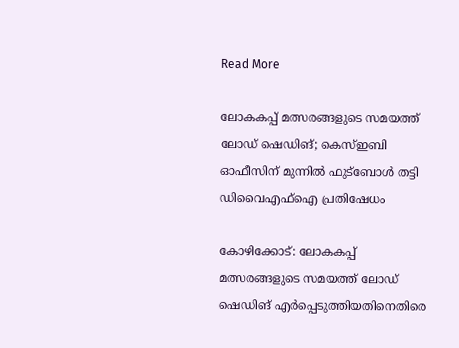Read More

ലോകകപ്പ് മത്സരങ്ങളുടെ സമയത്ത് ലോഡ് ഷെഡിങ്; കെസ്ഇബി ഓഫീസിന് മുന്നിൽ ഫുട്ബോൾ തട്ടി ഡിവൈഎഫ്ഐ പ്രതിഷേധം

കോഴിക്കോട്: ലോകകപ്പ് മത്സരങ്ങളുടെ സമയത്ത് ലോഡ് ഷെഡിങ് എര്‍പ്പെടുത്തിയതിനെതിരെ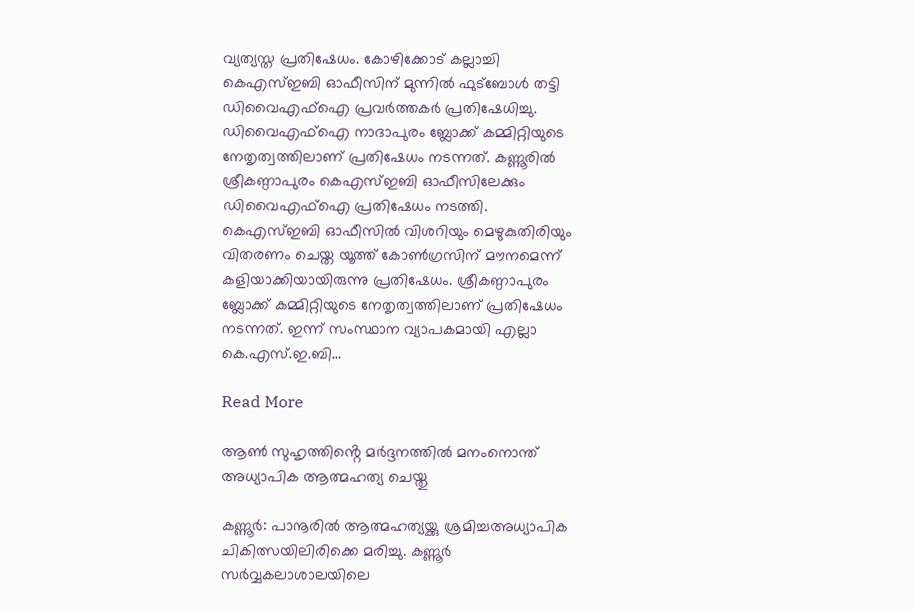വ്യത്യസ്ത പ്രതിഷേധം. കോഴിക്കോട് കല്ലാച്ചി കെഎസ്ഇബി ഓഫീസിന് മുന്നില്‍ ഫുട്‌ബോള്‍ തട്ടി ഡിവൈഎഫ്‌ഐ പ്രവര്‍ത്തകര്‍ പ്രതിഷേധിച്ചു. ഡിവൈഎഫ്ഐ നാദാപുരം ബ്ലോക്ക് കമ്മിറ്റിയുടെ നേതൃത്വത്തിലാണ് പ്രതിഷേധം നടന്നത്. കണ്ണൂരില്‍ ശ്രീകണ്ഠാപുരം കെഎസ്ഇബി ഓഫീസിലേക്കും ഡിവൈഎഫ്ഐ പ്രതിഷേധം നടത്തി. കെഎസ്ഇബി ഓഫീസില്‍ വിശറിയും മെഴുകുതിരിയും വിതരണം ചെയ്ത യൂത്ത് കോണ്‍ഗ്രസിന് മൗനമെന്ന് കളിയാക്കിയായിരുന്നു പ്രതിഷേധം. ശ്രീകണ്ഠാപുരം ബ്ലോക്ക് കമ്മിറ്റിയുടെ നേതൃത്വത്തിലാണ് പ്രതിഷേധം നടന്നത്. ഇന്ന് സംസ്ഥാന വ്യാപകമായി എല്ലാ കെ.എസ്.ഇ.ബി…

Read More

ആൺ സുഹൃത്തിൻ്റെ മർദ്ദനത്തിൽ മനംനൊന്ത് അധ്യാപിക ആത്മഹത്യ ചെയ്തു

കണ്ണൂർ: പാനൂരിൽ ആത്മഹത്യയ്ക്കു ശ്രമിച്ചഅധ്യാപിക ചികിത്സയിലിരിക്കെ മരിച്ചു. കണ്ണൂർ സർവ്വകലാശാലയിലെ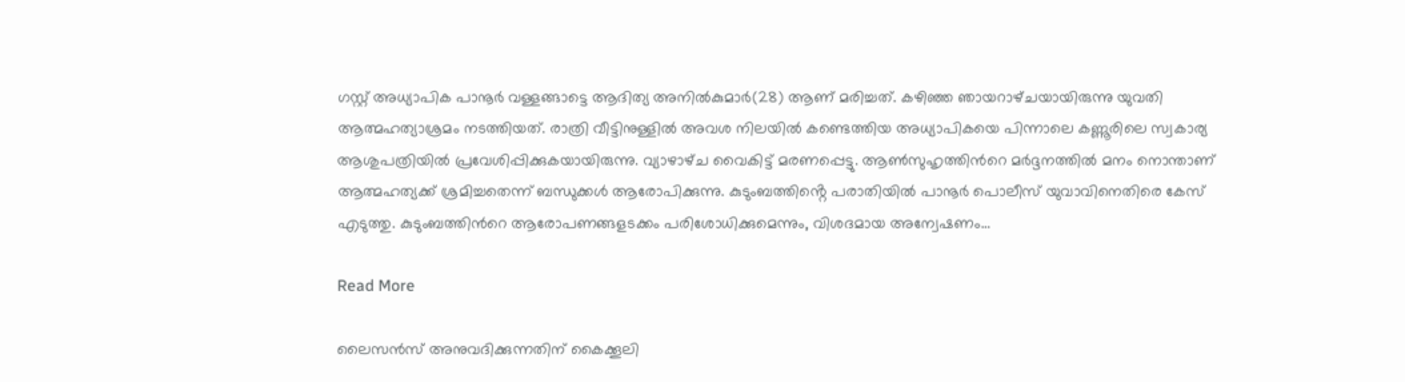ഗസ്റ്റ് അധ്യാപിക പാനൂർ വള്ളങ്ങാട്ടെ ആദിത്യ അനിൽകുമാർ(28) ആണ് മരിച്ചത്. കഴിഞ്ഞ ഞായറാഴ്‌ചയായിരുന്നു യുവതി ആത്മഹത്യാശ്രമം നടത്തിയത്. രാത്രി വീട്ടിനുള്ളിൽ അവശ നിലയിൽ കണ്ടെത്തിയ അധ്യാപികയെ പിന്നാലെ കണ്ണൂരിലെ സ്വകാര്യ ആശുപത്രിയിൽ പ്രവേശിപ്പിക്കുകയായിരുന്നു. വ്യാഴാഴ്‌ച വൈകിട്ട് മരണപ്പെട്ടു. ആൺസുഹൃത്തിൻറെ മർദ്ദനത്തിൽ മനം നൊന്താണ് ആത്മഹത്യക്ക് ശ്രമിച്ചതെന്ന് ബന്ധുക്കൾ ആരോപിക്കുന്നു. കുടുംബത്തിൻ്റെ പരാതിയിൽ പാനൂർ പൊലീസ് യുവാവിനെതിരെ കേസ് എടുത്തു. കുടുംബത്തിൻറെ ആരോപണങ്ങളടക്കം പരിശോധിക്കുമെന്നും, വിശദമായ അന്വേഷണം…

Read More

ലൈസൻസ് അനുവദിക്കുന്നതിന് കൈക്കൂലി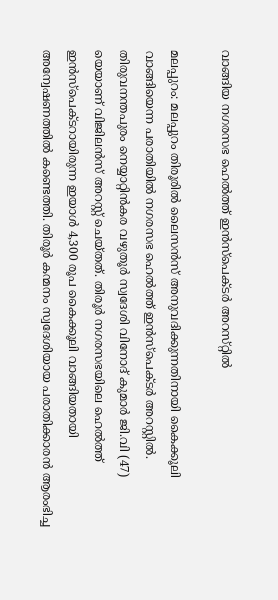വാങ്ങിയ നഗരസഭ ഹെൽത്ത് ഇൻസ്പെക്ടർ അറസ്‌റ്റിൽ

മലപ്പുറം: മലപ്പുറം തിരൂരിൽ ലൈസൻസ് അനുവദിക്കുന്നതിനായി കൈക്കൂലി വാങ്ങിയെന്ന പരാതിയിൽ നഗരസഭ ഹെൽത്ത് ഇൻസ്പെക്ടർ അറസ്റ്റിൽ. തിരുവനന്തപുരം നെയ്യാറ്റിൻകര വഴുതൂർ സ്വദേശി വിനോദ് കുമാർ ജി.വി (47) യെയാണ് വിജിലൻസ് അറസ്റ്റ് ചെയ്തത്. തിരൂർ നഗരസഭയിലെ ഹെൽത്ത് ഇൻസ്പെക്ടറായിരുന്ന ഇയാൾ 4,300 രൂപ കൈക്കൂലി വാങ്ങിയതായി അന്വേഷണത്തിൽ കണ്ടെത്തി. തിരൂർ കന്മനം സ്വദേശിയായ പരാതിക്കാരൻ ആരംഭിച്ച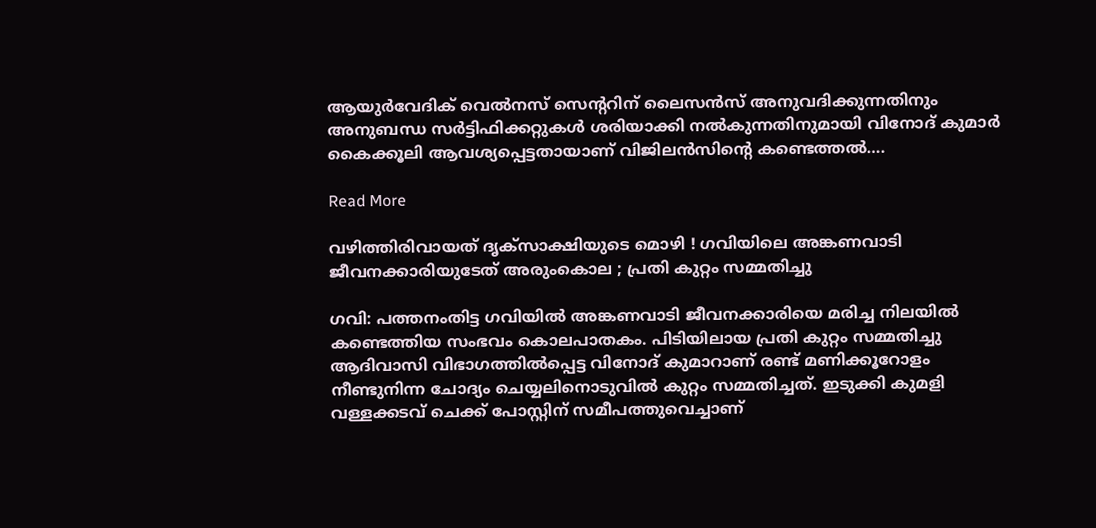ആയുർവേദിക് വെൽനസ് സെൻ്ററിന് ലൈസൻസ് അനുവദിക്കുന്നതിനും അനുബന്ധ സർട്ടിഫിക്കറ്റുകൾ ശരിയാക്കി നൽകുന്നതിനുമായി വിനോദ് കുമാർ കൈക്കൂലി ആവശ്യപ്പെട്ടതായാണ് വിജിലൻസിന്റെ കണ്ടെത്തൽ….

Read More

വഴിത്തിരിവായത് ദൃക്‌സാക്ഷിയുടെ മൊഴി ! ഗവിയിലെ അങ്കണവാടി ജീവനക്കാരിയുടേത് അരുംകൊല ; പ്രതി കുറ്റം സമ്മതിച്ചു

ഗവി: പത്തനംതിട്ട ഗവിയില്‍ അങ്കണവാടി ജീവനക്കാരിയെ മരിച്ച നിലയില്‍ കണ്ടെത്തിയ സംഭവം കൊലപാതകം. പിടിയിലായ പ്രതി കുറ്റം സമ്മതിച്ചു ആദിവാസി വിഭാഗത്തില്‍പ്പെട്ട വിനോദ് കുമാറാണ് രണ്ട് മണിക്കൂറോളം നീണ്ടുനിന്ന ചോദ്യം ചെയ്യലിനൊടുവില്‍ കുറ്റം സമ്മതിച്ചത്. ഇടുക്കി കുമളി വള്ളക്കടവ് ചെക്ക് പോസ്റ്റിന് സമീപത്തുവെച്ചാണ്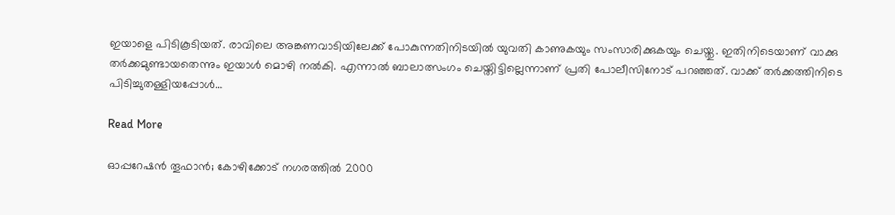ഇയാളെ പിടികൂടിയത്. രാവിലെ അങ്കണവാടിയിലേക്ക് പോകുന്നതിനിടയില്‍ യുവതി കാണുകയും സംസാരിക്കുകയും ചെയ്തു. ഇതിനിടെയാണ് വാക്കു തർക്കമുണ്ടായതെന്നും ഇയാള്‍ മൊഴി നല്‍കി. എന്നാല്‍ ബാലാത്സംഗം ചെയ്തിട്ടില്ലെന്നാണ് പ്രതി പോലീസിനോട് പറഞ്ഞത്. വാക്ക് തർക്കത്തിനിടെ പിടിച്ചുതള്ളിയപ്പോള്‍…

Read More

ഓപ്പറേഷൻ തൂഫാൻ; കോഴിക്കോട് നഗരത്തിൽ 2000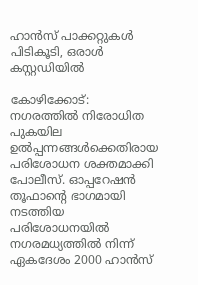ഹാൻസ് പാക്കറ്റുകൾ പിടികൂടി, ഒരാൾ കസ്റ്റഡിയിൽ

കോഴിക്കോട്: നഗരത്തിൽ നിരോധിത പുകയില ഉൽപ്പന്നങ്ങൾക്കെതിരായ പരിശോധന ശക്തമാക്കി പോലീസ്. ഓപ്പറേഷൻ തൂഫാന്റെ ഭാഗമായി നടത്തിയ പരിശോധനയിൽ നഗരമധ്യത്തിൽ നിന്ന് ഏകദേശം 2000 ഹാൻസ്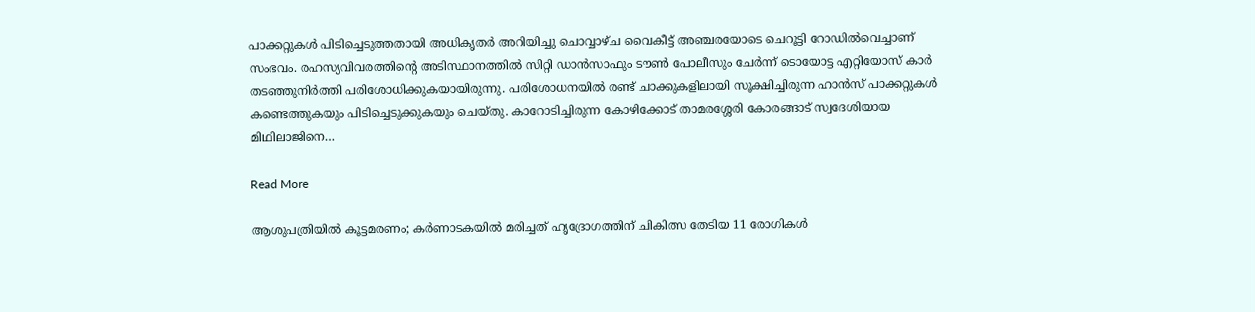പാക്കറ്റുകൾ പിടിച്ചെടുത്തതായി അധികൃതർ അറിയിച്ചു ചൊവ്വാഴ്ച വൈകീട്ട് അഞ്ചരയോടെ ചെറൂട്ടി റോഡിൽവെച്ചാണ് സംഭവം. രഹസ്യവിവരത്തിന്റെ അടിസ്ഥാനത്തിൽ സിറ്റി ഡാൻസാഫും ടൗൺ പോലീസും ചേർന്ന് ടൊയോട്ട എറ്റിയോസ് കാർ തടഞ്ഞുനിർത്തി പരിശോധിക്കുകയായിരുന്നു. പരിശോധനയിൽ രണ്ട് ചാക്കുകളിലായി സൂക്ഷിച്ചിരുന്ന ഹാൻസ് പാക്കറ്റുകൾ കണ്ടെത്തുകയും പിടിച്ചെടുക്കുകയും ചെയ്തു. കാറോടിച്ചിരുന്ന കോഴിക്കോട് താമരശ്ശേരി കോരങ്ങാട് സ്വദേശിയായ മിഥിലാജിനെ…

Read More

ആശുപത്രിയിൽ കൂട്ടമരണം; കർണാടകയിൽ മരിച്ചത് ഹൃദ്രോഗത്തിന് ചികിത്സ തേടിയ 11 രോഗികൾ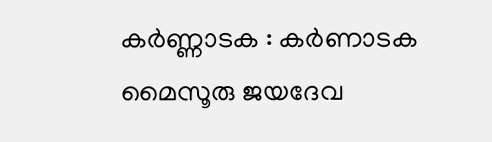കർണ്ണാടക : കർണാടക മൈസൂരു ജയദേവ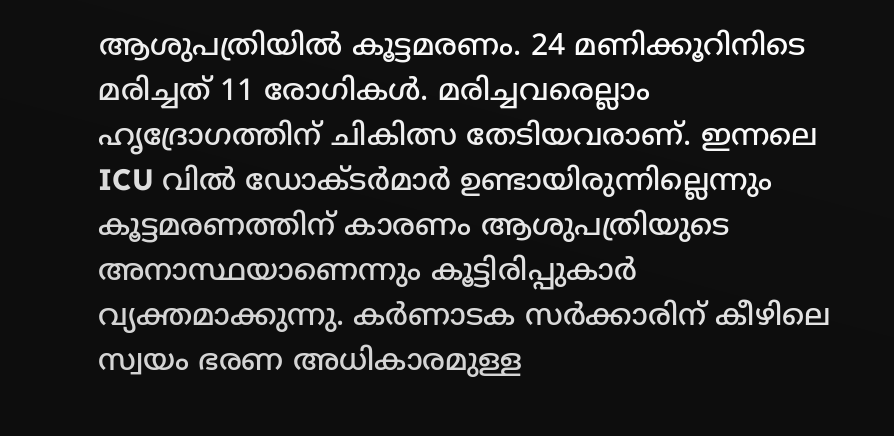ആശുപത്രിയിൽ കൂട്ടമരണം. 24 മണിക്കൂറിനിടെ മരിച്ചത് 11 രോഗികൾ. മരിച്ചവരെല്ലാം ഹൃദ്രോഗത്തിന് ചികിത്സ തേടിയവരാണ്. ഇന്നലെ ICU വിൽ ഡോക്ടർമാർ ഉണ്ടായിരുന്നില്ലെന്നും കൂട്ടമരണത്തിന് കാരണം ആശുപത്രിയുടെ അനാസ്ഥയാണെന്നും കൂട്ടിരിപ്പുകാർ വ്യക്തമാക്കുന്നു. കർണാടക സർക്കാരിന് കീഴിലെ സ്വയം ഭരണ അധികാരമുള്ള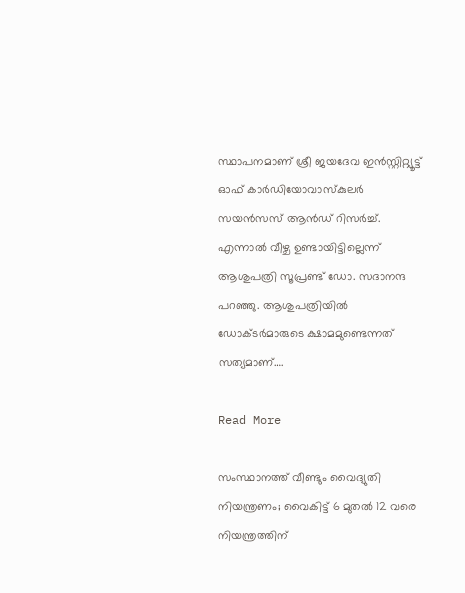സ്ഥാപനമാണ് ശ്രീ ജയദേവ ഇൻസ്റ്റിറ്റ്യൂട്ട് ഓഫ് കാർഡിയോവാസ്‌കുലർ സയൻസസ് ആൻഡ് റിസർച്ച്. എന്നാൽ വീഴ്ച ഉണ്ടായിട്ടില്ലെന്ന് ആശുപത്രി സൂപ്രണ്ട് ഡോ. സദാനന്ദ പറഞ്ഞു. ആശുപത്രിയിൽ ഡോക്ടർമാരുടെ ക്ഷാമമുണ്ടെന്നത് സത്യമാണ്….

Read More

സംസ്ഥാനത്ത് വീണ്ടും വൈദ്യുതി നിയന്ത്രണം; വൈകിട്ട് 6 മുതല്‍ 12 വരെ നിയന്ത്രത്തിന്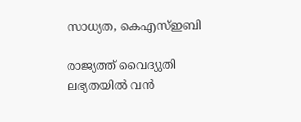സാധ്യത, കെഎസ്‌ഇബി

രാജ്യത്ത് വൈദ്യുതി ലഭ്യതയില്‍ വൻ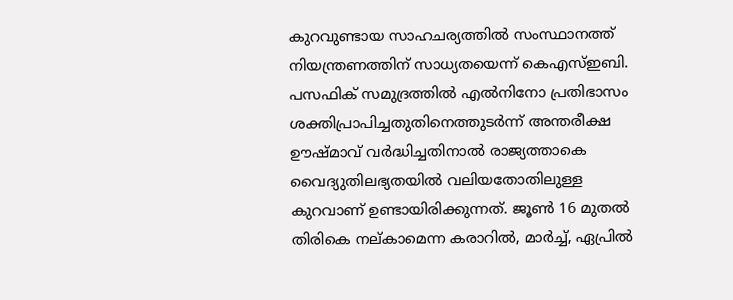കുറവുണ്ടായ സാഹചര്യത്തില്‍ സംസ്ഥാനത്ത് നിയന്ത്രണത്തിന് സാധ്യതയെന്ന് കെഎസ്‌ഇബി. പസഫിക് സമുദ്രത്തില്‍ എല്‍നിനോ പ്രതിഭാസം ശക്തിപ്രാപിച്ചതുതിനെത്തുടർന്ന് അന്തരീക്ഷ ഊഷ്മാവ് വർദ്ധിച്ചതിനാല്‍ രാജ്യത്താകെ വൈദ്യുതിലഭ്യതയില്‍ വലിയതോതിലുള്ള കുറവാണ് ഉണ്ടായിരിക്കുന്നത്. ജൂണ്‍ 16 മുതല്‍ തിരികെ നല്കാമെന്ന കരാറില്‍, മാർച്ച്‌, ഏപ്രില്‍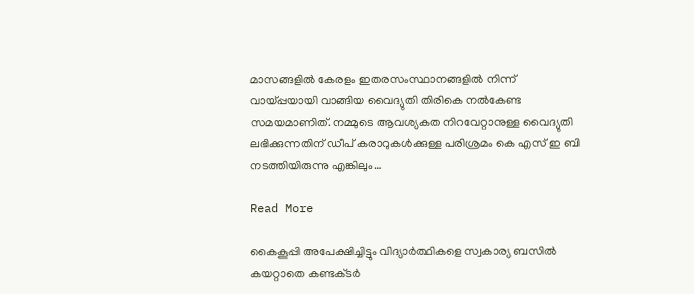മാസങ്ങളില്‍ കേരളം ഇതരസംസ്ഥാനങ്ങളില്‍ നിന്ന് വായ്പ്പയായി വാങ്ങിയ വൈദ്യുതി തിരികെ നല്‍കേണ്ട സമയമാണിത്. നമ്മുടെ ആവശ്യകത നിറവേറ്റാനുള്ള വൈദ്യുതി ലഭിക്കുന്നതിന് ഡീപ് കരാറുകള്‍ക്കുള്ള പരിശ്രമം കെ എസ് ഇ ബി നടത്തിയിരുന്നു എങ്കിലും…

Read More

കൈകൂപ്പി അപേക്ഷിച്ചിട്ടും വിദ്യാർത്ഥികളെ സ്വകാര്യ ബസിൽ കയറ്റാതെ കണ്ടക്‌ടർ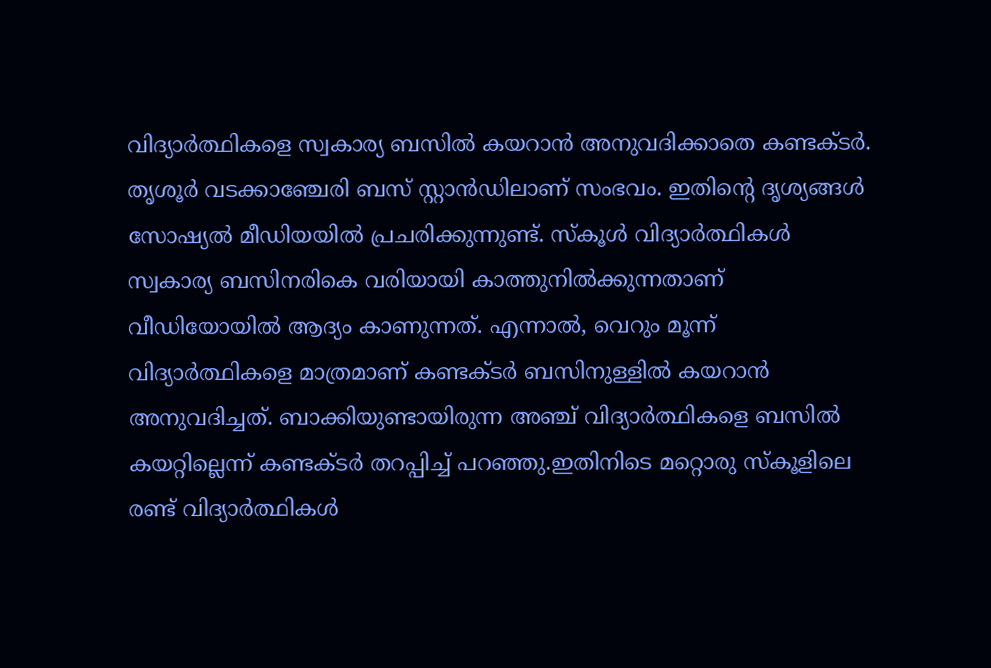വിദ്യാർത്ഥികളെ സ്വകാര്യ ബസിൽ കയറാൻ അനുവദിക്കാതെ കണ്ടക്‌ടർ. തൃശൂർ വടക്കാഞ്ചേരി ബസ് സ്റ്റാൻഡിലാണ് സംഭവം. ഇതിന്റെ ദൃശ്യങ്ങൾ സോഷ്യൽ മീഡിയയിൽ പ്രചരിക്കുന്നുണ്ട്. സ്‌കൂൾ വിദ്യാർത്ഥികൾ സ്വകാര്യ ബസിനരികെ വരിയായി കാത്തുനിൽക്കുന്നതാണ് വീഡിയോയിൽ ആദ്യം കാണുന്നത്. എന്നാൽ, വെറും മൂന്ന് വിദ്യാർത്ഥികളെ മാത്രമാണ് കണ്ടക്‌ടർ ബസിനുള്ളിൽ കയറാൻ അനുവദിച്ചത്. ബാക്കിയുണ്ടായിരുന്ന അഞ്ച് വിദ്യാർത്ഥികളെ ബസിൽ കയറ്റില്ലെന്ന് കണ്ടക്‌ടർ തറപ്പിച്ച് പറഞ്ഞു.ഇതിനിടെ മറ്റൊരു സ്‌കൂളിലെ രണ്ട് വിദ്യാർത്ഥികൾ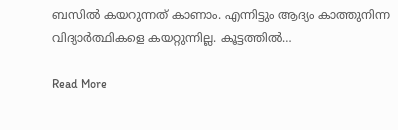ബസിൽ കയറുന്നത് കാണാം. എന്നിട്ടും ആദ്യം കാത്തുനിന്ന വിദ്യാർത്ഥികളെ കയറ്റുന്നില്ല. കൂട്ടത്തിൽ…

Read More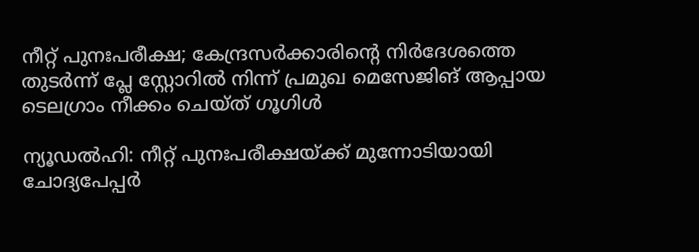നീറ്റ് പുനഃപരീക്ഷ; കേന്ദ്രസര്‍ക്കാരിന്റെ നിർദേശത്തെ തുടർന്ന് പ്ലേ സ്റ്റോറില്‍ നിന്ന് പ്രമുഖ മെസേജിങ് ആപ്പായ ടെലഗ്രാം നീക്കം ചെയ്ത് ഗൂഗിള്‍

ന്യൂഡല്‍ഹി: നീറ്റ് പുനഃപരീക്ഷയ്ക്ക് മുന്നോടിയായി ചോദ്യപേപ്പർ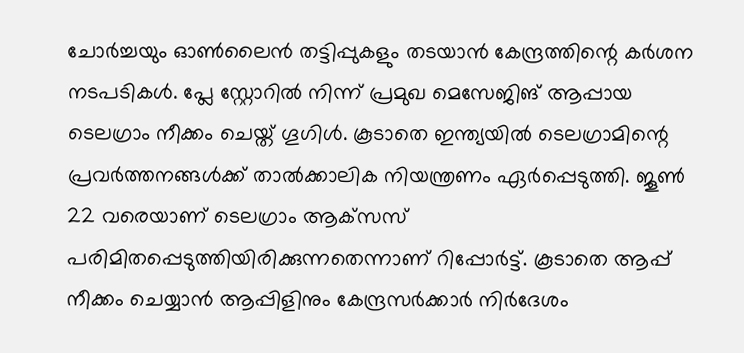ചോർച്ചയും ഓൺലൈൻ തട്ടിപ്പുകളും തടയാൻ കേന്ദ്രത്തിന്റെ കർശന നടപടികൾ. പ്ലേ സ്റ്റോറില്‍ നിന്ന് പ്രമുഖ മെസേജിങ് ആപ്പായ ടെലഗ്രാം നീക്കം ചെയ്ത് ഗൂഗിള്‍. കൂടാതെ ഇന്ത്യയിൽ ടെലഗ്രാമിന്റെ പ്രവർത്തനങ്ങൾക്ക് താൽക്കാലിക നിയന്ത്രണം ഏർപ്പെടുത്തി. ജൂൺ 22 വരെയാണ് ടെലഗ്രാം ആക്‌സസ് പരിമിതപ്പെടുത്തിയിരിക്കുന്നതെന്നാണ് റിപ്പോർട്ട്. കൂടാതെ ആപ്പ് നീക്കം ചെയ്യാന്‍ ആപ്പിളിനും കേന്ദ്രസര്‍ക്കാര്‍ നിര്‍ദേശം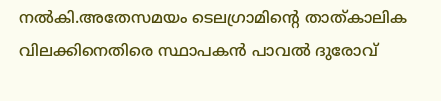നല്‍കി.അതേസമയം ടെലഗ്രാമിന്റെ താത്കാലിക വിലക്കിനെതിരെ സ്ഥാപകന്‍ പാവല്‍ ദുരോവ്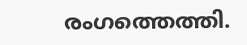രംഗത്തെത്തി.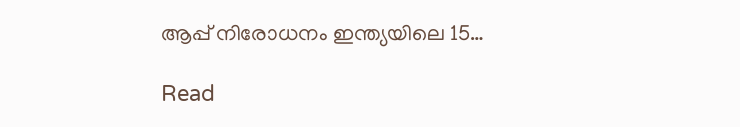ആപ്പ് നിരോധനം ഇന്ത്യയിലെ 15…

Read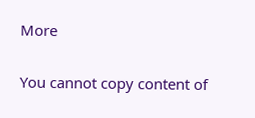More

You cannot copy content of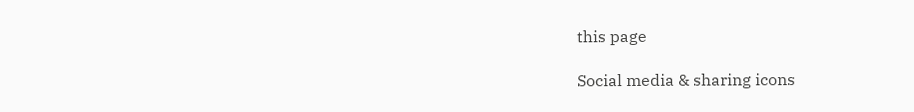this page

Social media & sharing icons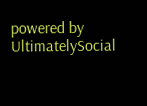powered by UltimatelySocial